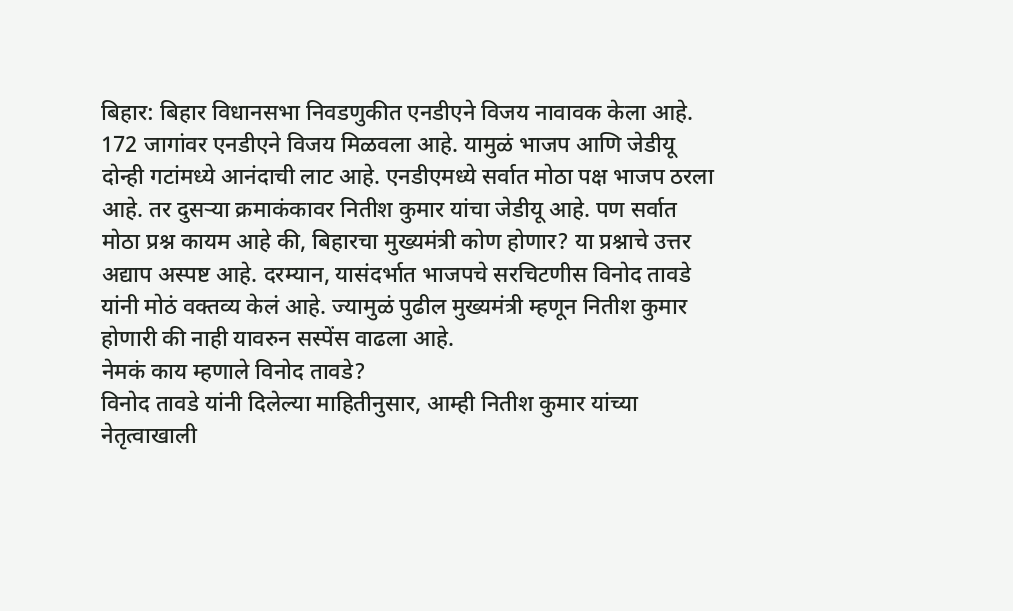बिहार: बिहार विधानसभा निवडणुकीत एनडीएने विजय नावावक केला आहे. 172 जागांवर एनडीएने विजय मिळवला आहे. यामुळं भाजप आणि जेडीयू दोन्ही गटांमध्ये आनंदाची लाट आहे. एनडीएमध्ये सर्वात मोठा पक्ष भाजप ठरला आहे. तर दुसऱ्या क्रमाकंकावर नितीश कुमार यांचा जेडीयू आहे. पण सर्वात मोठा प्रश्न कायम आहे की, बिहारचा मुख्यमंत्री कोण होणार? या प्रश्नाचे उत्तर अद्याप अस्पष्ट आहे. दरम्यान, यासंदर्भात भाजपचे सरचिटणीस विनोद तावडे यांनी मोठं वक्तव्य केलं आहे. ज्यामुळं पुढील मुख्यमंत्री म्हणून नितीश कुमार होणारी की नाही यावरुन सस्पेंस वाढला आहे.
नेमकं काय म्हणाले विनोद तावडे?
विनोद तावडे यांनी दिलेल्या माहितीनुसार, आम्ही नितीश कुमार यांच्या नेतृत्वाखाली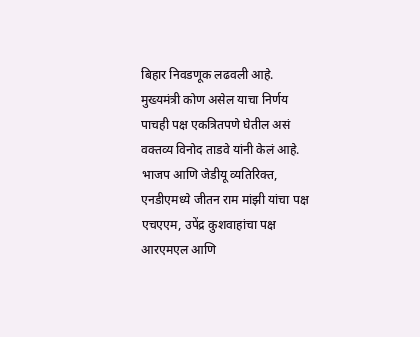बिहार निवडणूक लढवली आहे. मुख्यमंत्री कोण असेल याचा निर्णय पाचही पक्ष एकत्रितपणे घेतील असं वक्तव्य विनोद ताडवे यांनी केलं आहे. भाजप आणि जेडीयू व्यतिरिक्त, एनडीएमध्ये जीतन राम मांझी यांचा पक्ष एचएएम, उपेंद्र कुशवाहांचा पक्ष आरएमएल आणि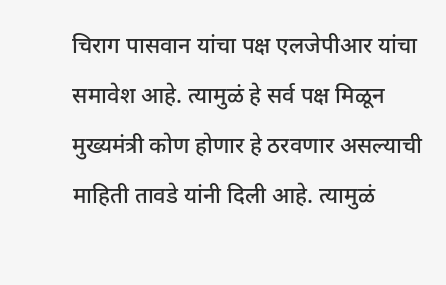चिराग पासवान यांचा पक्ष एलजेपीआर यांचा समावेश आहे. त्यामुळं हे सर्व पक्ष मिळून मुख्यमंत्री कोण होणार हे ठरवणार असल्याची माहिती तावडे यांनी दिली आहे. त्यामुळं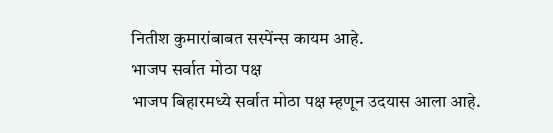नितीश कुमारांबाबत सस्पेंन्स कायम आहे.
भाजप सर्वात मोठा पक्ष
भाजप बिहारमध्ये सर्वात मोठा पक्ष म्हणून उदयास आला आहे.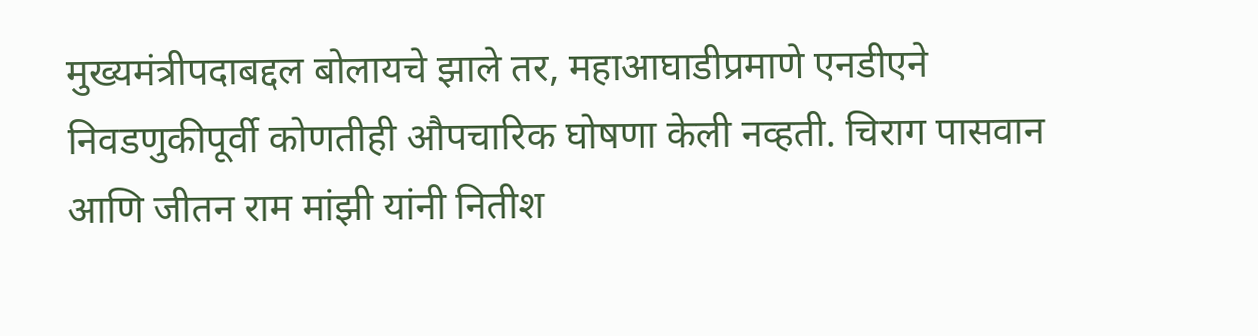मुख्यमंत्रीपदाबद्दल बोलायचे झाले तर, महाआघाडीप्रमाणे एनडीएने निवडणुकीपूर्वी कोणतीही औपचारिक घोषणा केली नव्हती. चिराग पासवान आणि जीतन राम मांझी यांनी नितीश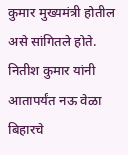कुमार मुख्यमंत्री होतील असे सांगितले होते. नितीश कुमार यांनी आतापर्यंत नऊ वेळा बिहारचे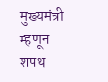मुख्यमंत्री म्हणून शपथ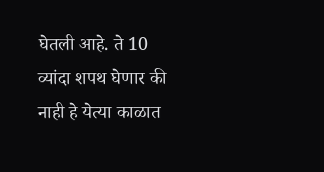घेतली आहे. ते 10 व्यांदा शपथ घेणार की नाही हे येत्या काळात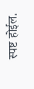स्पष्ट होईल.